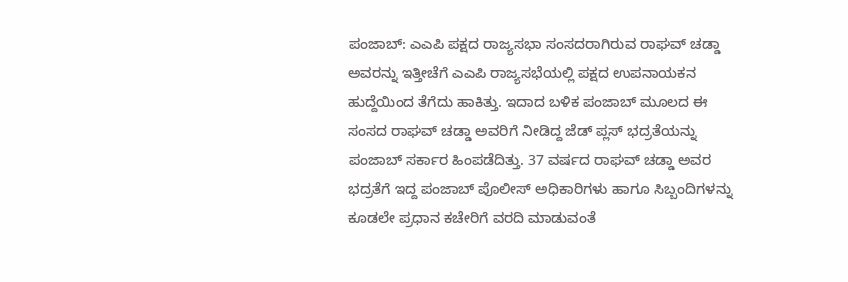ಪಂಜಾಬ್: ಎಎಪಿ ಪಕ್ಷದ ರಾಜ್ಯಸಭಾ ಸಂಸದರಾಗಿರುವ ರಾಘವ್ ಚಡ್ಡಾ ಅವರನ್ನು ಇತ್ತೀಚೆಗೆ ಎಎಪಿ ರಾಜ್ಯಸಭೆಯಲ್ಲಿ ಪಕ್ಷದ ಉಪನಾಯಕನ ಹುದ್ದೆಯಿಂದ ತೆಗೆದು ಹಾಕಿತ್ತು. ಇದಾದ ಬಳಿಕ ಪಂಜಾಬ್ ಮೂಲದ ಈ ಸಂಸದ ರಾಘವ್ ಚಡ್ಡಾ ಅವರಿಗೆ ನೀಡಿದ್ದ ಜೆಡ್ ಪ್ಲಸ್ ಭದ್ರತೆಯನ್ನು ಪಂಜಾಬ್ ಸರ್ಕಾರ ಹಿಂಪಡೆದಿತ್ತು. 37 ವರ್ಷದ ರಾಘವ್ ಚಡ್ಡಾ ಅವರ ಭದ್ರತೆಗೆ ಇದ್ದ ಪಂಜಾಬ್ ಪೊಲೀಸ್ ಅಧಿಕಾರಿಗಳು ಹಾಗೂ ಸಿಬ್ಬಂದಿಗಳನ್ನು ಕೂಡಲೇ ಪ್ರಧಾನ ಕಚೇರಿಗೆ ವರದಿ ಮಾಡುವಂತೆ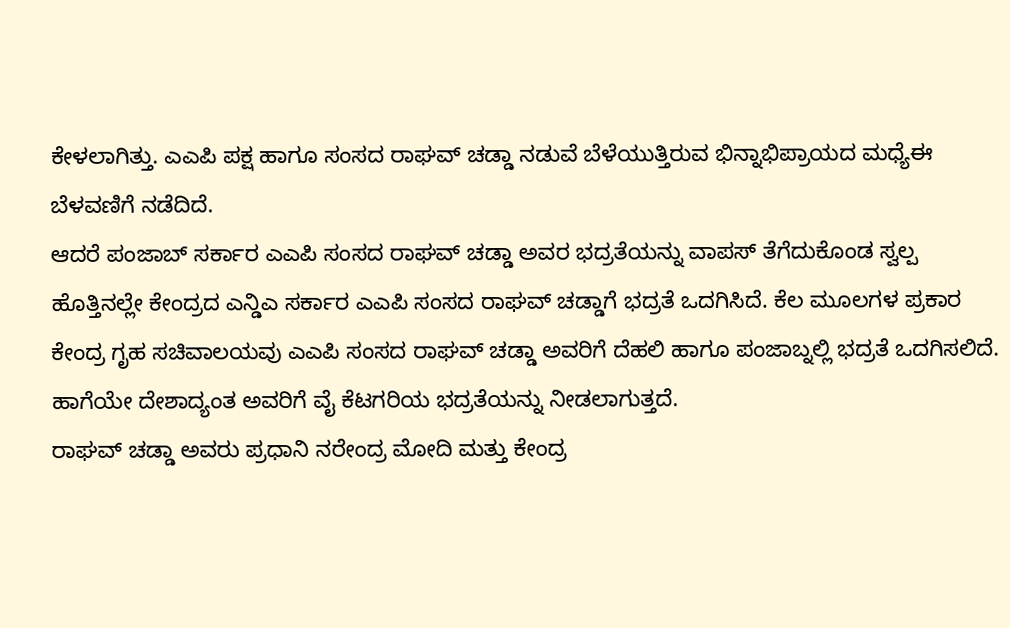ಕೇಳಲಾಗಿತ್ತು. ಎಎಪಿ ಪಕ್ಷ ಹಾಗೂ ಸಂಸದ ರಾಘವ್ ಚಡ್ಡಾ ನಡುವೆ ಬೆಳೆಯುತ್ತಿರುವ ಭಿನ್ನಾಭಿಪ್ರಾಯದ ಮಧ್ಯೆಈ ಬೆಳವಣಿಗೆ ನಡೆದಿದೆ.
ಆದರೆ ಪಂಜಾಬ್ ಸರ್ಕಾರ ಎಎಪಿ ಸಂಸದ ರಾಘವ್ ಚಡ್ಡಾ ಅವರ ಭದ್ರತೆಯನ್ನು ವಾಪಸ್ ತೆಗೆದುಕೊಂಡ ಸ್ವಲ್ಪ ಹೊತ್ತಿನಲ್ಲೇ ಕೇಂದ್ರದ ಎನ್ಡಿಎ ಸರ್ಕಾರ ಎಎಪಿ ಸಂಸದ ರಾಘವ್ ಚಡ್ಡಾಗೆ ಭದ್ರತೆ ಒದಗಿಸಿದೆ. ಕೆಲ ಮೂಲಗಳ ಪ್ರಕಾರ ಕೇಂದ್ರ ಗೃಹ ಸಚಿವಾಲಯವು ಎಎಪಿ ಸಂಸದ ರಾಘವ್ ಚಡ್ಡಾ ಅವರಿಗೆ ದೆಹಲಿ ಹಾಗೂ ಪಂಜಾಬ್ನಲ್ಲಿ ಭದ್ರತೆ ಒದಗಿಸಲಿದೆ. ಹಾಗೆಯೇ ದೇಶಾದ್ಯಂತ ಅವರಿಗೆ ವೈ ಕೆಟಗರಿಯ ಭದ್ರತೆಯನ್ನು ನೀಡಲಾಗುತ್ತದೆ.
ರಾಘವ್ ಚಡ್ಡಾ ಅವರು ಪ್ರಧಾನಿ ನರೇಂದ್ರ ಮೋದಿ ಮತ್ತು ಕೇಂದ್ರ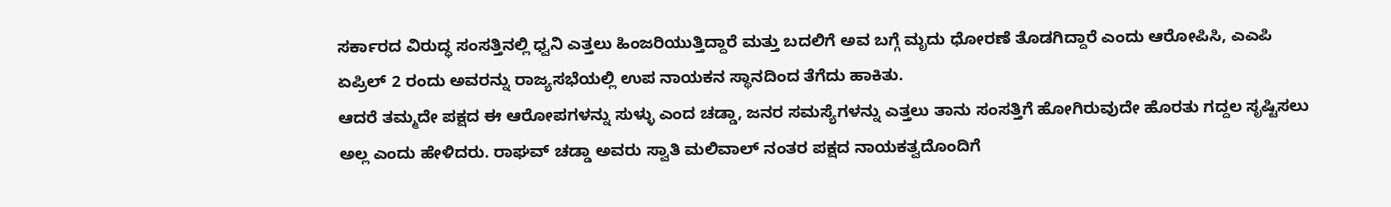ಸರ್ಕಾರದ ವಿರುದ್ಧ ಸಂಸತ್ತಿನಲ್ಲಿ ಧ್ವನಿ ಎತ್ತಲು ಹಿಂಜರಿಯುತ್ತಿದ್ದಾರೆ ಮತ್ತು ಬದಲಿಗೆ ಅವ ಬಗ್ಗೆ ಮೃದು ಧೋರಣೆ ತೊಡಗಿದ್ದಾರೆ ಎಂದು ಆರೋಪಿಸಿ, ಎಎಪಿ ಏಪ್ರಿಲ್ 2 ರಂದು ಅವರನ್ನು ರಾಜ್ಯಸಭೆಯಲ್ಲಿ ಉಪ ನಾಯಕನ ಸ್ಥಾನದಿಂದ ತೆಗೆದು ಹಾಕಿತು.
ಆದರೆ ತಮ್ಮದೇ ಪಕ್ಷದ ಈ ಆರೋಪಗಳನ್ನು ಸುಳ್ಳು ಎಂದ ಚಡ್ಡಾ, ಜನರ ಸಮಸ್ಯೆಗಳನ್ನು ಎತ್ತಲು ತಾನು ಸಂಸತ್ತಿಗೆ ಹೋಗಿರುವುದೇ ಹೊರತು ಗದ್ದಲ ಸೃಷ್ಟಿಸಲು ಅಲ್ಲ ಎಂದು ಹೇಳಿದರು. ರಾಘವ್ ಚಡ್ಡಾ ಅವರು ಸ್ವಾತಿ ಮಲಿವಾಲ್ ನಂತರ ಪಕ್ಷದ ನಾಯಕತ್ವದೊಂದಿಗೆ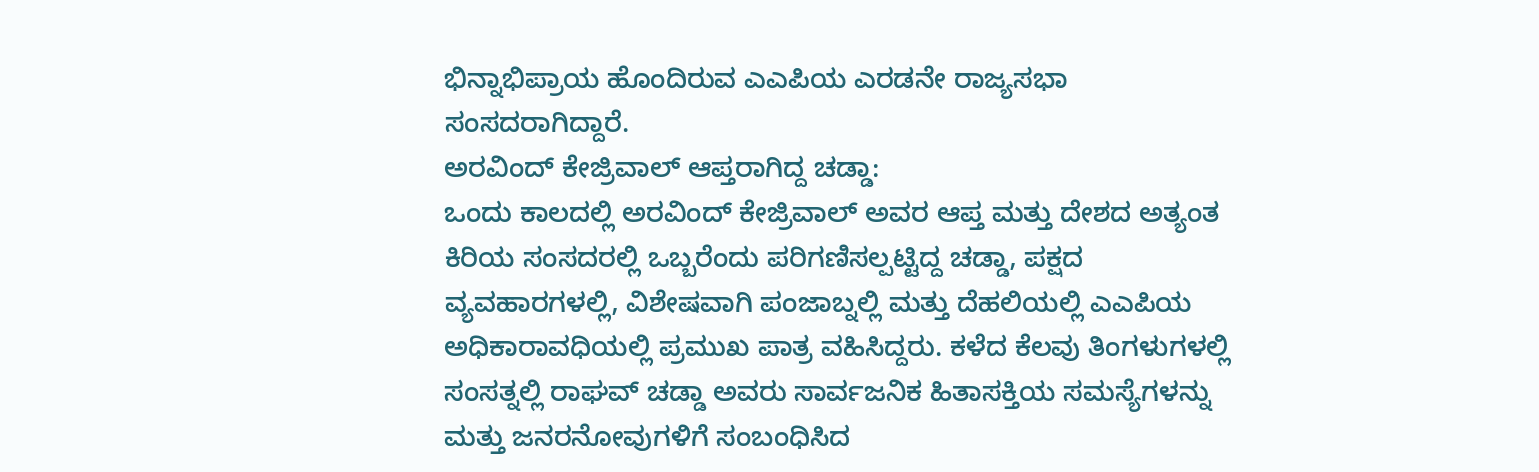ಭಿನ್ನಾಭಿಪ್ರಾಯ ಹೊಂದಿರುವ ಎಎಪಿಯ ಎರಡನೇ ರಾಜ್ಯಸಭಾ ಸಂಸದರಾಗಿದ್ದಾರೆ.
ಅರವಿಂದ್ ಕೇಜ್ರಿವಾಲ್ ಆಪ್ತರಾಗಿದ್ದ ಚಡ್ಡಾ:
ಒಂದು ಕಾಲದಲ್ಲಿ ಅರವಿಂದ್ ಕೇಜ್ರಿವಾಲ್ ಅವರ ಆಪ್ತ ಮತ್ತು ದೇಶದ ಅತ್ಯಂತ ಕಿರಿಯ ಸಂಸದರಲ್ಲಿ ಒಬ್ಬರೆಂದು ಪರಿಗಣಿಸಲ್ಪಟ್ಟಿದ್ದ ಚಡ್ಡಾ, ಪಕ್ಷದ ವ್ಯವಹಾರಗಳಲ್ಲಿ, ವಿಶೇಷವಾಗಿ ಪಂಜಾಬ್ನಲ್ಲಿ ಮತ್ತು ದೆಹಲಿಯಲ್ಲಿ ಎಎಪಿಯ ಅಧಿಕಾರಾವಧಿಯಲ್ಲಿ ಪ್ರಮುಖ ಪಾತ್ರ ವಹಿಸಿದ್ದರು. ಕಳೆದ ಕೆಲವು ತಿಂಗಳುಗಳಲ್ಲಿ ಸಂಸತ್ನಲ್ಲಿ ರಾಘವ್ ಚಡ್ಡಾ ಅವರು ಸಾರ್ವಜನಿಕ ಹಿತಾಸಕ್ತಿಯ ಸಮಸ್ಯೆಗಳನ್ನು ಮತ್ತು ಜನರನೋವುಗಳಿಗೆ ಸಂಬಂಧಿಸಿದ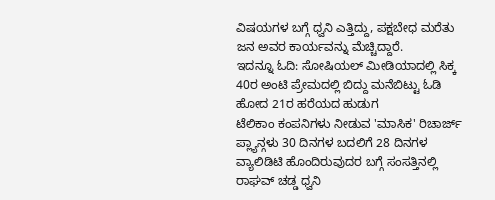ವಿಷಯಗಳ ಬಗ್ಗೆ ಧ್ವನಿ ಎತ್ತಿದ್ದು, ಪಕ್ಷಬೇಧ ಮರೆತು ಜನ ಅವರ ಕಾರ್ಯವನ್ನು ಮೆಚ್ಚಿದ್ದಾರೆ.
ಇದನ್ನೂ ಓದಿ: ಸೋಷಿಯಲ್ ಮೀಡಿಯಾದಲ್ಲಿ ಸಿಕ್ಕ 40ರ ಅಂಟಿ ಪ್ರೇಮದಲ್ಲಿ ಬಿದ್ದು ಮನೆಬಿಟ್ಟು ಓಡಿ ಹೋದ 21ರ ಹರೆಯದ ಹುಡುಗ
ಟೆಲಿಕಾಂ ಕಂಪನಿಗಳು ನೀಡುವ 'ಮಾಸಿಕ' ರಿಚಾರ್ಜ್ ಪ್ಲ್ಯಾನ್ಗಳು 30 ದಿನಗಳ ಬದಲಿಗೆ 28 ದಿನಗಳ ವ್ಯಾಲಿಡಿಟಿ ಹೊಂದಿರುವುದರ ಬಗ್ಗೆ ಸಂಸತ್ತಿನಲ್ಲಿ ರಾಘವ್ ಚಡ್ಡ ಧ್ವನಿ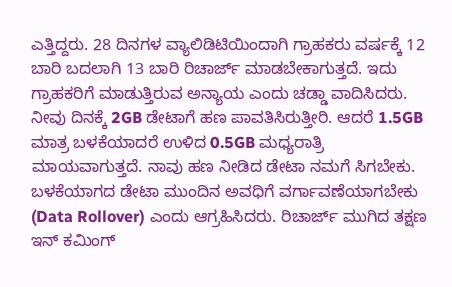ಎತ್ತಿದ್ದರು. 28 ದಿನಗಳ ವ್ಯಾಲಿಡಿಟಿಯಿಂದಾಗಿ ಗ್ರಾಹಕರು ವರ್ಷಕ್ಕೆ 12 ಬಾರಿ ಬದಲಾಗಿ 13 ಬಾರಿ ರಿಚಾರ್ಜ್ ಮಾಡಬೇಕಾಗುತ್ತದೆ. ಇದು ಗ್ರಾಹಕರಿಗೆ ಮಾಡುತ್ತಿರುವ ಅನ್ಯಾಯ ಎಂದು ಚಡ್ಡಾ ವಾದಿಸಿದರು. ನೀವು ದಿನಕ್ಕೆ 2GB ಡೇಟಾಗೆ ಹಣ ಪಾವತಿಸಿರುತ್ತೀರಿ. ಆದರೆ 1.5GB ಮಾತ್ರ ಬಳಕೆಯಾದರೆ ಉಳಿದ 0.5GB ಮಧ್ಯರಾತ್ರಿ ಮಾಯವಾಗುತ್ತದೆ. ನಾವು ಹಣ ನೀಡಿದ ಡೇಟಾ ನಮಗೆ ಸಿಗಬೇಕು. ಬಳಕೆಯಾಗದ ಡೇಟಾ ಮುಂದಿನ ಅವಧಿಗೆ ವರ್ಗಾವಣೆಯಾಗಬೇಕು (Data Rollover) ಎಂದು ಆಗ್ರಹಿಸಿದರು. ರಿಚಾರ್ಜ್ ಮುಗಿದ ತಕ್ಷಣ ಇನ್ ಕಮಿಂಗ್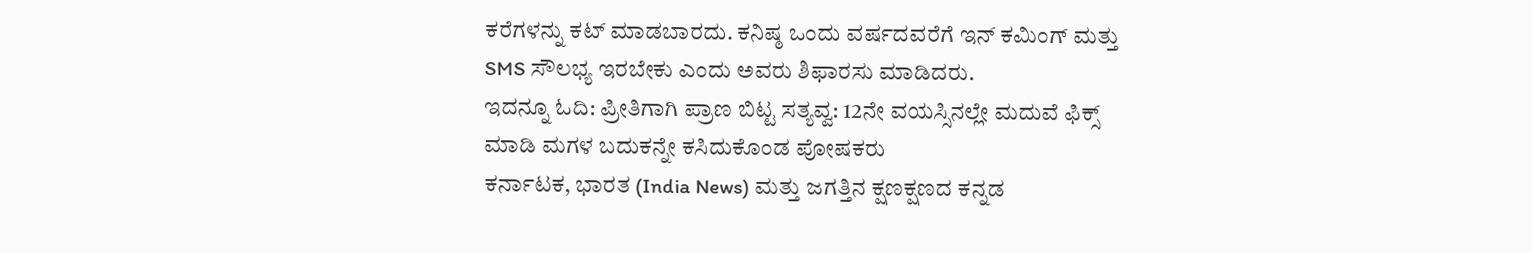ಕರೆಗಳನ್ನು ಕಟ್ ಮಾಡಬಾರದು. ಕನಿಷ್ಠ ಒಂದು ವರ್ಷದವರೆಗೆ ಇನ್ ಕಮಿಂಗ್ ಮತ್ತು SMS ಸೌಲಭ್ಯ ಇರಬೇಕು ಎಂದು ಅವರು ಶಿಫಾರಸು ಮಾಡಿದರು.
ಇದನ್ನೂ ಓದಿ: ಪ್ರೀತಿಗಾಗಿ ಪ್ರಾಣ ಬಿಟ್ಟ ಸತ್ಯವ್ವ: 12ನೇ ವಯಸ್ಸಿನಲ್ಲೇ ಮದುವೆ ಫಿಕ್ಸ್ ಮಾಡಿ ಮಗಳ ಬದುಕನ್ನೇ ಕಸಿದುಕೊಂಡ ಪೋಷಕರು
ಕರ್ನಾಟಕ, ಭಾರತ (India News) ಮತ್ತು ಜಗತ್ತಿನ ಕ್ಷಣಕ್ಷಣದ ಕನ್ನಡ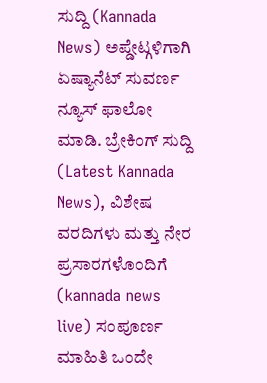ಸುದ್ದಿ (Kannada News) ಅಪ್ಡೇಟ್ಗಳಿಗಾಗಿ ಏಷ್ಯಾನೆಟ್ ಸುವರ್ಣ ನ್ಯೂಸ್ ಫಾಲೋ ಮಾಡಿ. ಬ್ರೇಕಿಂಗ್ ಸುದ್ದಿ (Latest Kannada News), ವಿಶೇಷ ವರದಿಗಳು ಮತ್ತು ನೇರ ಪ್ರಸಾರಗಳೊಂದಿಗೆ (kannada news live) ಸಂಪೂರ್ಣ ಮಾಹಿತಿ ಒಂದೇ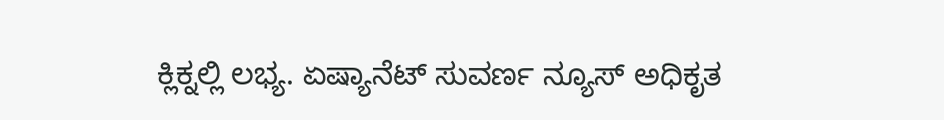ಕ್ಲಿಕ್ನಲ್ಲಿ ಲಭ್ಯ. ಏಷ್ಯಾನೆಟ್ ಸುವರ್ಣ ನ್ಯೂಸ್ ಅಧಿಕೃತ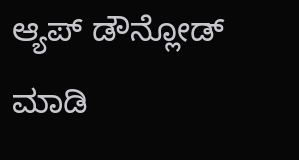ಆ್ಯಪ್ ಡೌನ್ಲೋಡ್ ಮಾಡಿ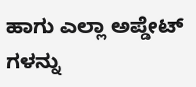ಹಾಗು ಎಲ್ಲಾ ಅಪ್ಡೇಟ್ ಗಳನ್ನು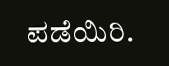ಪಡೆಯಿರಿ.